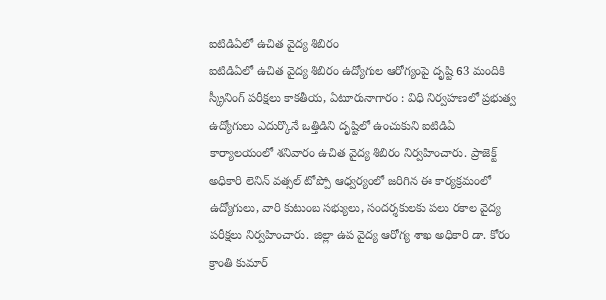ఐటిడిఏలో ఉచిత వైద్య శిబిరం
ఐటిడిఏలో ఉచిత వైద్య శిబిరం ఉద్యోగుల ఆరోగ్యంపై దృష్టి 63 మందికి స్క్రీనింగ్ పరీక్షలు కాకతీయ, ఏటూరునాగారం : విధి నిర్వహణలో ప్రభుత్వ ఉద్యోగులు ఎదుర్కొనే ఒత్తిడిని దృష్టిలో ఉంచుకుని ఐటిడిఏ కార్యాలయంలో శనివారం ఉచిత వైద్య శిబిరం నిర్వహించారు. ప్రాజెక్ట్ అధికారి లెనిన్ వత్సల్ టోప్పో ఆధ్వర్యంలో జరిగిన ఈ కార్యక్రమంలో ఉద్యోగులు, వారి కుటుంబ సభ్యులు, సందర్శకులకు పలు రకాల వైద్య పరీక్షలు నిర్వహించారు. జిల్లా ఉప వైద్య ఆరోగ్య శాఖ అధికారి డా. కోరం క్రాంతి కుమార్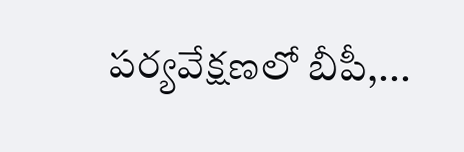పర్యవేక్షణలో బీపీ,...